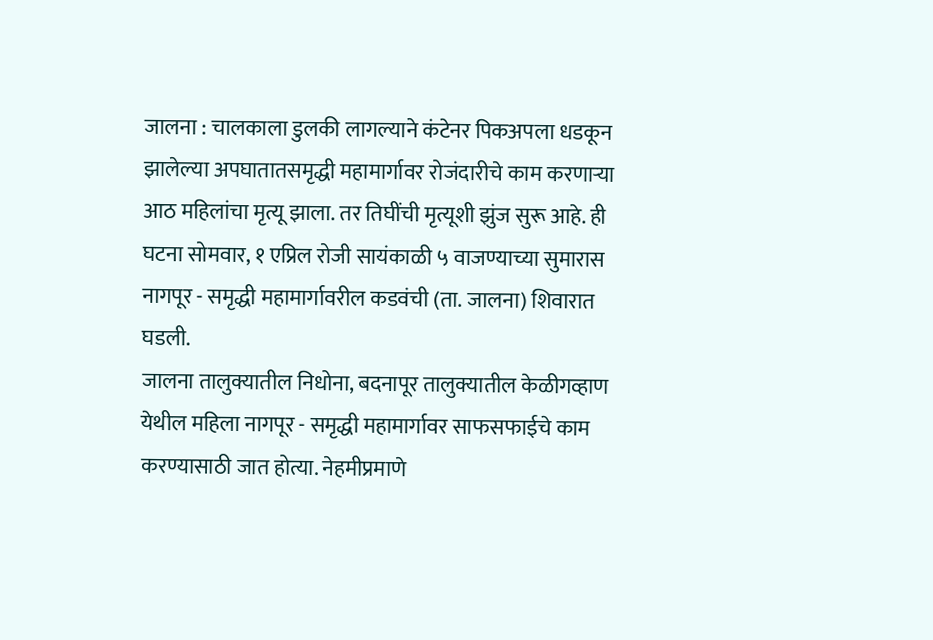जालना : चालकाला डुलकी लागल्याने कंटेनर पिकअपला धडकून झालेल्या अपघातातसमृद्धी महामार्गावर रोजंदारीचे काम करणाऱ्या आठ महिलांचा मृत्यू झाला. तर तिघींची मृत्यूशी झुंज सुरू आहे. ही घटना सोमवार, १ एप्रिल रोजी सायंकाळी ५ वाजण्याच्या सुमारास नागपूर - समृद्धी महामार्गावरील कडवंची (ता. जालना) शिवारात घडली.
जालना तालुक्यातील निधोना, बदनापूर तालुक्यातील केळीगव्हाण येथील महिला नागपूर - समृद्धी महामार्गावर साफसफाईचे काम करण्यासाठी जात होत्या. नेहमीप्रमाणे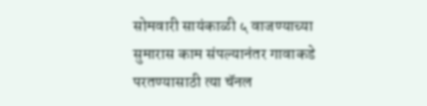सोमवारी सायंकाळी ५ वाजण्याच्या सुमारास काम संपल्यानंतर गावाकडे परतण्यासाठी त्या चॅनल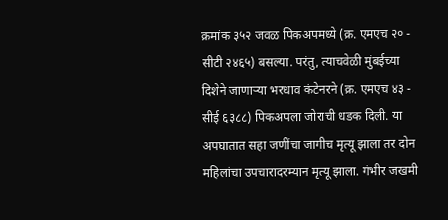क्रमांक ३५२ जवळ पिकअपमध्ये (क्र. एमएच २० - सीटी २४६५) बसल्या. परंतु, त्याचवेळी मुंबईच्या दिशेने जाणाऱ्या भरधाव कंटेनरने (क्र. एमएच ४३ - सीई ६३८८) पिकअपला जोराची धडक दिली. या अपघातात सहा जणींचा जागीच मृत्यू झाला तर दोन महिलांचा उपचारादरम्यान मृत्यू झाला. गंभीर जखमी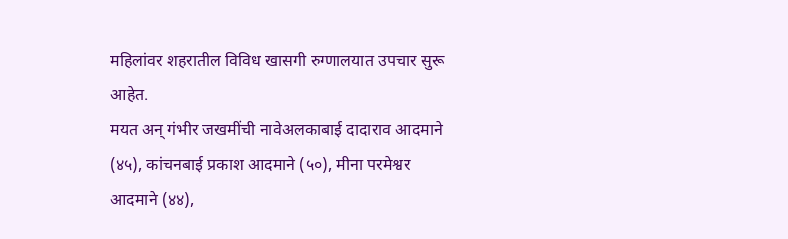महिलांवर शहरातील विविध खासगी रुग्णालयात उपचार सुरू आहेत.
मयत अन् गंभीर जखमींची नावेअलकाबाई दादाराव आदमाने (४५), कांचनबाई प्रकाश आदमाने (५०), मीना परमेश्वर आदमाने (४४),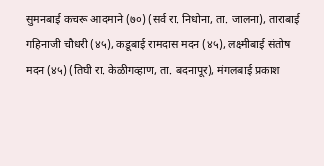सुमनबाई कचरू आदमाने (७०) (सर्व रा. निधोना, ता. जालना), ताराबाई गहिनाजी चौधरी (४५), कडूबाई रामदास मदन (४५), लक्ष्मीबाई संतोष मदन (४५) (तिघी रा. केळीगव्हाण, ता. बदनापूर), मंगलबाई प्रकाश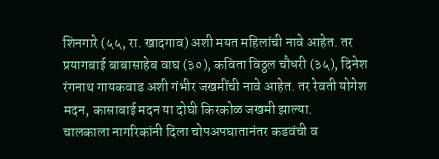शिनगारे (५५, रा. खादगाव) अशी मयत महिलांची नावे आहेत. तर प्रयागबाई बाबासाहेब वाघ (३०), कविता विठ्ठल चौधरी (३५), दिनेश रंगनाथ गायकवाड अशी गंभीर जखमींची नावे आहेत. तर रेवती योगेश मदन, कासाबाई मदन या दोघी किरकोळ जखमी झाल्या.
चालकाला नागरिकांनी दिला चोपअपघातानंतर कडवंची व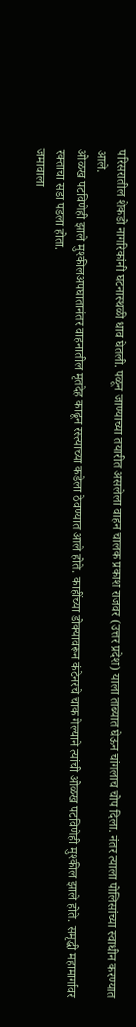परिसरातील शेकडो नागरिकांनी घटनास्थळी धाव घेतली. पळून जाण्याच्या तयारीत असलेला वाहन चालक प्रकाश राजवर (उत्तर प्रदेश) याला ताब्यात घेऊन चांगलाच चोप दिला. नंतर त्याला पोलिसांच्या स्वाधीन करण्यात आले.
ओळख पटविणेही झाले मुश्कीलअपघातानंतर वाहनातील मृतदेह काढून रस्त्याच्या कडेला ठेवण्यात आले होते. काहींच्या डोक्यावरून कंटेनरचे चाक गेल्याने त्यांची ओळख पटविणेही मुश्कील झाले होते. समृद्धी महामार्गावर रक्ताचा सडा पडला होता.
जमावाला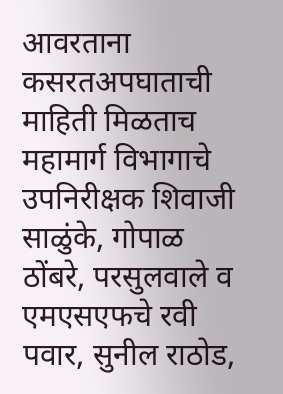आवरताना कसरतअपघाताची माहिती मिळताच महामार्ग विभागाचे उपनिरीक्षक शिवाजी साळुंके, गोपाळ ठोंबरे, परसुलवाले व एमएसएफचे रवी पवार, सुनील राठोड,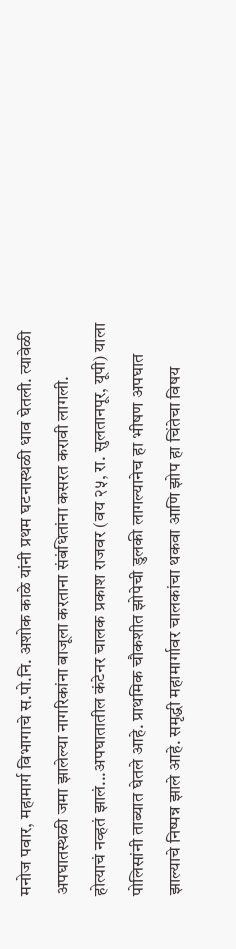मनोज पवार, महामार्ग विभागाचे स.पो.नि. अशोक काळे यांनी प्रथम घटनास्थळी धाव घेतली. त्यावेळी अपघातस्थळी जमा झालेल्या नागरिकांना बाजूला करताना संबंधितांना कसरत करावी लागली.
होत्याचं नव्हतं झालं...अपघातातील कंटेनर चालक प्रकाश राजवर (वय २५, रा. सुलतानपूर, यूपी) याला पोलिसांनी ताब्यात घेतले आहे. प्राथमिक चौकशीत झोपेची डुलकी लागल्यानेच हा भीषण अपघात झाल्याचे निष्पन्न झाले आहे. समृद्धी महामार्गावर चालकांचा थकवा आणि झोप हा चिंतेचा विषय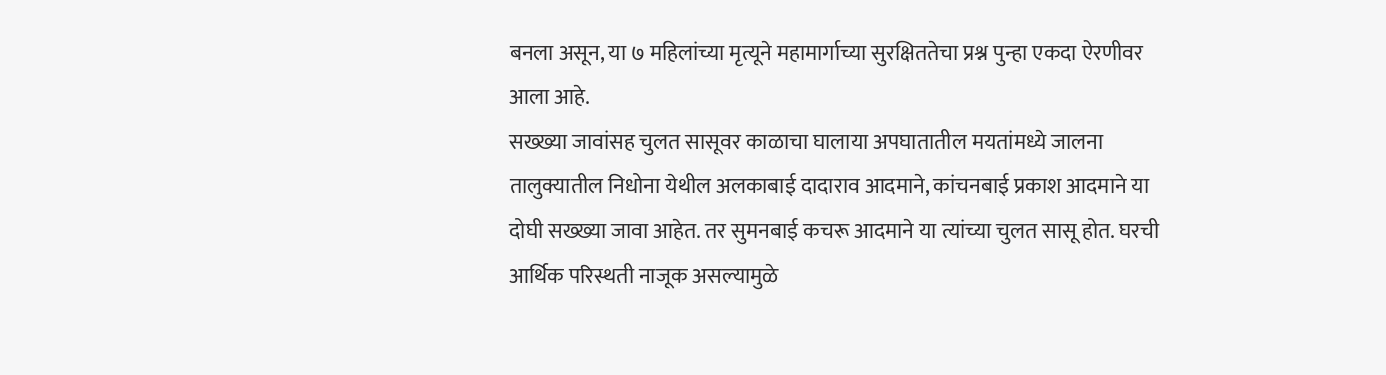बनला असून, या ७ महिलांच्या मृत्यूने महामार्गाच्या सुरक्षिततेचा प्रश्न पुन्हा एकदा ऐरणीवर आला आहे.
सख्ख्या जावांसह चुलत सासूवर काळाचा घालाया अपघातातील मयतांमध्ये जालना तालुक्यातील निधोना येथील अलकाबाई दादाराव आदमाने, कांचनबाई प्रकाश आदमाने या दोघी सख्ख्या जावा आहेत. तर सुमनबाई कचरू आदमाने या त्यांच्या चुलत सासू होत. घरची आर्थिक परिस्थती नाजूक असल्यामुळे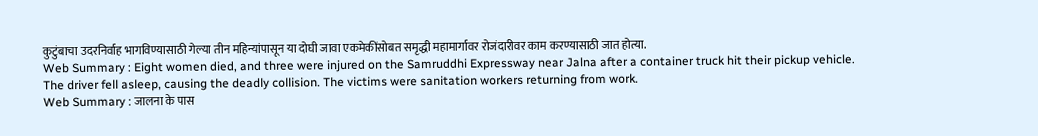कुटुंबाचा उदरनिर्वाह भागविण्यासाठी गेल्या तीन महिन्यांपासून या दोघी जावा एकमेकींसोबत समृद्धी महामार्गावर रोजंदारीवर काम करण्यासाठी जात होत्या.
Web Summary : Eight women died, and three were injured on the Samruddhi Expressway near Jalna after a container truck hit their pickup vehicle. The driver fell asleep, causing the deadly collision. The victims were sanitation workers returning from work.
Web Summary : जालना के पास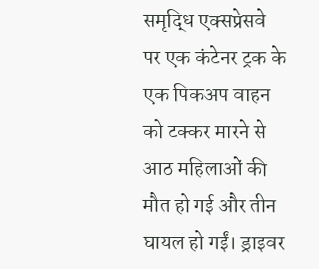समृद्धि एक्सप्रेसवे पर एक कंटेनर ट्रक के एक पिकअप वाहन को टक्कर मारने से आठ महिलाओं की मौत हो गई और तीन घायल हो गईं। ड्राइवर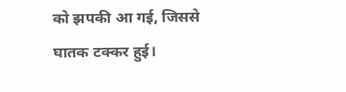को झपकी आ गई, जिससे घातक टक्कर हुई।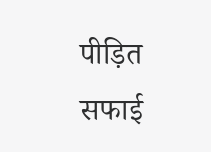पीड़ित सफाई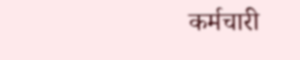कर्मचारी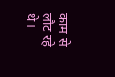काम से लौट रहे थे।